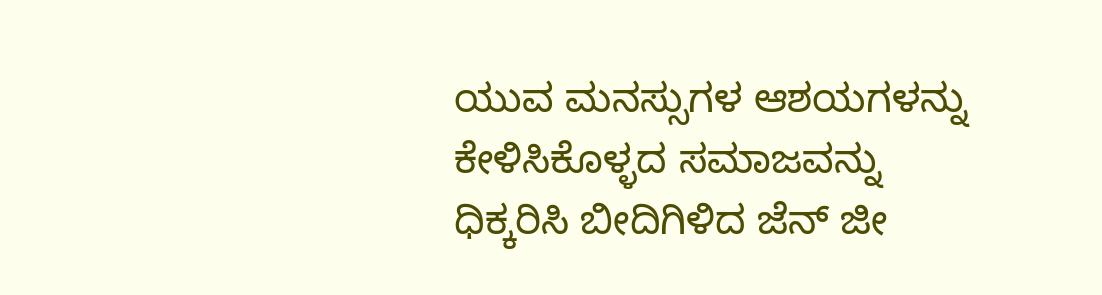ಯುವ ಮನಸ್ಸುಗಳ ಆಶಯಗಳನ್ನು ಕೇಳಿಸಿಕೊಳ್ಳದ ಸಮಾಜವನ್ನು ಧಿಕ್ಕರಿಸಿ ಬೀದಿಗಿಳಿದ ಜೆನ್ ಜೀ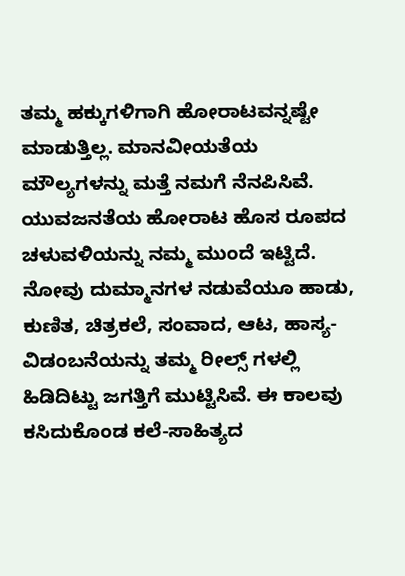ತಮ್ಮ ಹಕ್ಕುಗಳಿಗಾಗಿ ಹೋರಾಟವನ್ನಷ್ಟೇ ಮಾಡುತ್ತಿಲ್ಲ. ಮಾನವೀಯತೆಯ ಮೌಲ್ಯಗಳನ್ನು ಮತ್ತೆ ನಮಗೆ ನೆನಪಿಸಿವೆ. ಯುವಜನತೆಯ ಹೋರಾಟ ಹೊಸ ರೂಪದ ಚಳುವಳಿಯನ್ನು ನಮ್ಮ ಮುಂದೆ ಇಟ್ಟಿದೆ. ನೋವು ದುಮ್ಮಾನಗಳ ನಡುವೆಯೂ ಹಾಡು, ಕುಣಿತ, ಚಿತ್ರಕಲೆ, ಸಂವಾದ, ಆಟ, ಹಾಸ್ಯ-ವಿಡಂಬನೆಯನ್ನು ತಮ್ಮ ರೀಲ್ಸ್ ಗಳಲ್ಲಿ ಹಿಡಿದಿಟ್ಟು ಜಗತ್ತಿಗೆ ಮುಟ್ಟಿಸಿವೆ. ಈ ಕಾಲವು ಕಸಿದುಕೊಂಡ ಕಲೆ-ಸಾಹಿತ್ಯದ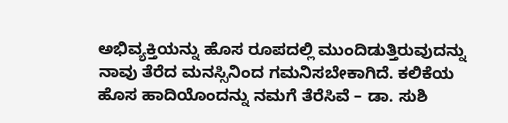ಅಭಿವ್ಯಕ್ತಿಯನ್ನು ಹೊಸ ರೂಪದಲ್ಲಿ ಮುಂದಿಡುತ್ತಿರುವುದನ್ನು ನಾವು ತೆರೆದ ಮನಸ್ಸಿನಿಂದ ಗಮನಿಸಬೇಕಾಗಿದೆ. ಕಲಿಕೆಯ ಹೊಸ ಹಾದಿಯೊಂದನ್ನು ನಮಗೆ ತೆರೆಸಿವೆ – ಡಾ. ಸುಶಿ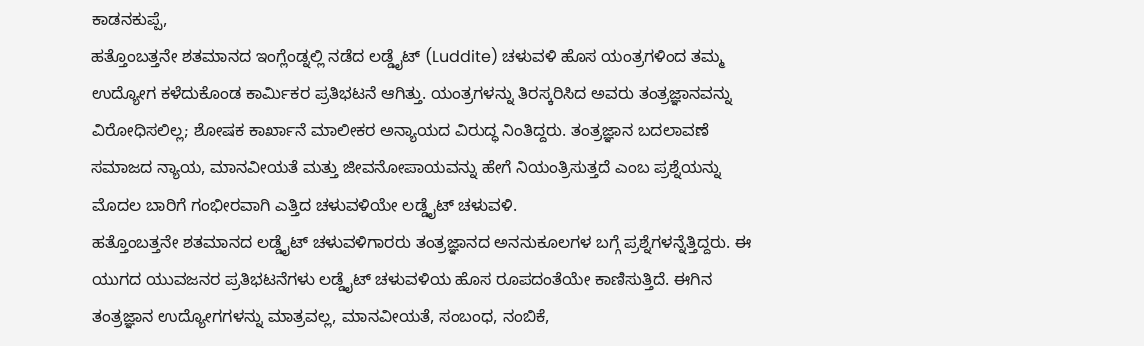ಕಾಡನಕುಪ್ಪೆ,
ಹತ್ತೊಂಬತ್ತನೇ ಶತಮಾನದ ಇಂಗ್ಲೆಂಡ್ನಲ್ಲಿ ನಡೆದ ಲಡ್ಡೈಟ್ (Luddite) ಚಳುವಳಿ ಹೊಸ ಯಂತ್ರಗಳಿಂದ ತಮ್ಮ ಉದ್ಯೋಗ ಕಳೆದುಕೊಂಡ ಕಾರ್ಮಿಕರ ಪ್ರತಿಭಟನೆ ಆಗಿತ್ತು. ಯಂತ್ರಗಳನ್ನು ತಿರಸ್ಕರಿಸಿದ ಅವರು ತಂತ್ರಜ್ಞಾನವನ್ನು ವಿರೋಧಿಸಲಿಲ್ಲ; ಶೋಷಕ ಕಾರ್ಖಾನೆ ಮಾಲೀಕರ ಅನ್ಯಾಯದ ವಿರುದ್ಧ ನಿಂತಿದ್ದರು. ತಂತ್ರಜ್ಞಾನ ಬದಲಾವಣೆ ಸಮಾಜದ ನ್ಯಾಯ, ಮಾನವೀಯತೆ ಮತ್ತು ಜೀವನೋಪಾಯವನ್ನು ಹೇಗೆ ನಿಯಂತ್ರಿಸುತ್ತದೆ ಎಂಬ ಪ್ರಶ್ನೆಯನ್ನು ಮೊದಲ ಬಾರಿಗೆ ಗಂಭೀರವಾಗಿ ಎತ್ತಿದ ಚಳುವಳಿಯೇ ಲಡ್ಡೈಟ್ ಚಳುವಳಿ.
ಹತ್ತೊಂಬತ್ತನೇ ಶತಮಾನದ ಲಡ್ಡೈಟ್ ಚಳುವಳಿಗಾರರು ತಂತ್ರಜ್ಞಾನದ ಅನನುಕೂಲಗಳ ಬಗ್ಗೆ ಪ್ರಶ್ನೆಗಳನ್ನೆತ್ತಿದ್ದರು. ಈ ಯುಗದ ಯುವಜನರ ಪ್ರತಿಭಟನೆಗಳು ಲಡ್ಡೈಟ್ ಚಳುವಳಿಯ ಹೊಸ ರೂಪದಂತೆಯೇ ಕಾಣಿಸುತ್ತಿದೆ. ಈಗಿನ ತಂತ್ರಜ್ಞಾನ ಉದ್ಯೋಗಗಳನ್ನು ಮಾತ್ರವಲ್ಲ, ಮಾನವೀಯತೆ, ಸಂಬಂಧ, ನಂಬಿಕೆ,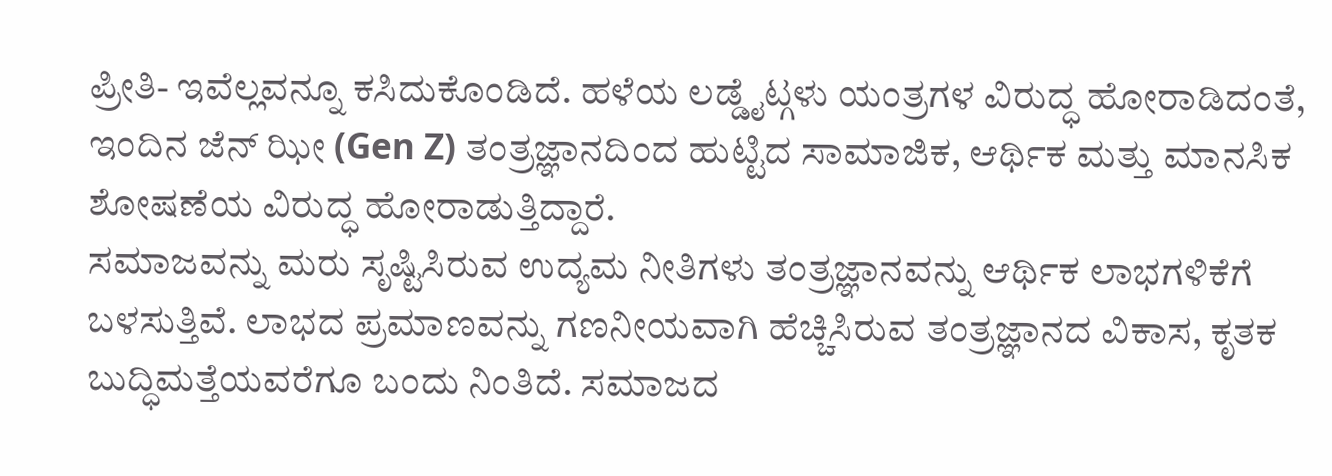ಪ್ರೀತಿ- ಇವೆಲ್ಲವನ್ನೂ ಕಸಿದುಕೊಂಡಿದೆ. ಹಳೆಯ ಲಡ್ಡೈಟ್ಗಳು ಯಂತ್ರಗಳ ವಿರುದ್ಧ ಹೋರಾಡಿದಂತೆ, ಇಂದಿನ ಜೆನ್ ಝೀ (Gen Z) ತಂತ್ರಜ್ಞಾನದಿಂದ ಹುಟ್ಟಿದ ಸಾಮಾಜಿಕ, ಆರ್ಥಿಕ ಮತ್ತು ಮಾನಸಿಕ ಶೋಷಣೆಯ ವಿರುದ್ಧ ಹೋರಾಡುತ್ತಿದ್ದಾರೆ.
ಸಮಾಜವನ್ನು ಮರು ಸೃಷ್ಟಿಸಿರುವ ಉದ್ಯಮ ನೀತಿಗಳು ತಂತ್ರಜ್ಞಾನವನ್ನು ಆರ್ಥಿಕ ಲಾಭಗಳಿಕೆಗೆ ಬಳಸುತ್ತಿವೆ. ಲಾಭದ ಪ್ರಮಾಣವನ್ನು ಗಣನೀಯವಾಗಿ ಹೆಚ್ಚಿಸಿರುವ ತಂತ್ರಜ್ಞಾನದ ವಿಕಾಸ, ಕೃತಕ ಬುದ್ಧಿಮತ್ತೆಯವರೆಗೂ ಬಂದು ನಿಂತಿದೆ. ಸಮಾಜದ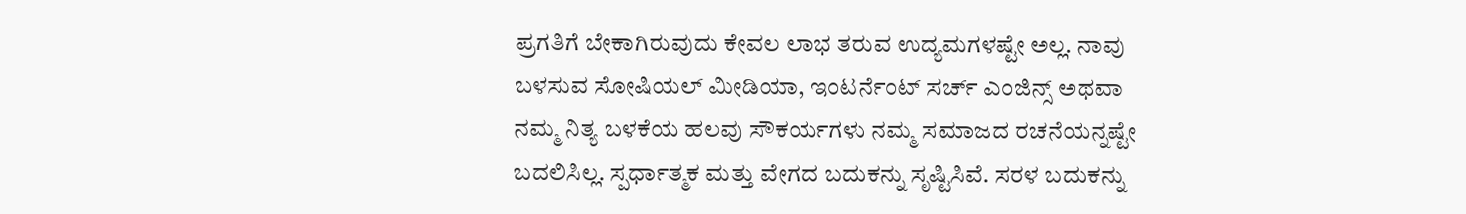ಪ್ರಗತಿಗೆ ಬೇಕಾಗಿರುವುದು ಕೇವಲ ಲಾಭ ತರುವ ಉದ್ಯಮಗಳಷ್ಟೇ ಅಲ್ಲ. ನಾವು ಬಳಸುವ ಸೋಷಿಯಲ್ ಮೀಡಿಯಾ, ಇಂಟರ್ನೆಂಟ್ ಸರ್ಚ್ ಎಂಜಿನ್ಸ್ ಅಥವಾ ನಮ್ಮ ನಿತ್ಯ ಬಳಕೆಯ ಹಲವು ಸೌಕರ್ಯಗಳು ನಮ್ಮ ಸಮಾಜದ ರಚನೆಯನ್ನಷ್ಟೇ ಬದಲಿಸಿಲ್ಲ. ಸ್ಪರ್ಧಾತ್ಮಕ ಮತ್ತು ವೇಗದ ಬದುಕನ್ನು ಸೃಷ್ಟಿಸಿವೆ. ಸರಳ ಬದುಕನ್ನು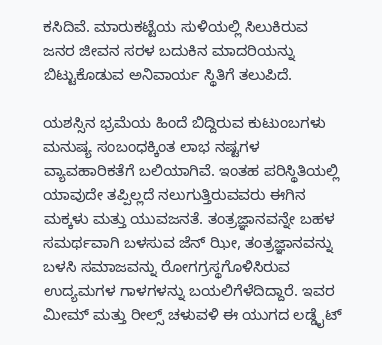ಕಸಿದಿವೆ. ಮಾರುಕಟ್ಟೆಯ ಸುಳಿಯಲ್ಲಿ ಸಿಲುಕಿರುವ ಜನರ ಜೀವನ ಸರಳ ಬದುಕಿನ ಮಾದರಿಯನ್ನು ಬಿಟ್ಟುಕೊಡುವ ಅನಿವಾರ್ಯ ಸ್ಥಿತಿಗೆ ತಲುಪಿದೆ.

ಯಶಸ್ಸಿನ ಭ್ರಮೆಯ ಹಿಂದೆ ಬಿದ್ದಿರುವ ಕುಟುಂಬಗಳು ಮನುಷ್ಯ ಸಂಬಂಧಕ್ಕಿಂತ ಲಾಭ ನಷ್ಟಗಳ ವ್ಯಾವಹಾರಿಕತೆಗೆ ಬಲಿಯಾಗಿವೆ. ಇಂತಹ ಪರಿಸ್ಥಿತಿಯಲ್ಲಿ ಯಾವುದೇ ತಪ್ಪಿಲ್ಲದೆ ನಲುಗುತ್ತಿರುವವರು ಈಗಿನ ಮಕ್ಕಳು ಮತ್ತು ಯುವಜನತೆ. ತಂತ್ರಜ್ಞಾನವನ್ನೇ ಬಹಳ ಸಮರ್ಥವಾಗಿ ಬಳಸುವ ಜೆನ್ ಝೀ, ತಂತ್ರಜ್ಞಾನವನ್ನು ಬಳಸಿ ಸಮಾಜವನ್ನು ರೋಗಗ್ರಸ್ಥಗೊಳಿಸಿರುವ ಉದ್ಯಮಗಳ ಗಾಳಗಳನ್ನು ಬಯಲಿಗೆಳೆದಿದ್ದಾರೆ. ಇವರ ಮೀಮ್ ಮತ್ತು ರೀಲ್ಸ್ ಚಳುವಳಿ ಈ ಯುಗದ ಲಡ್ಡೈಟ್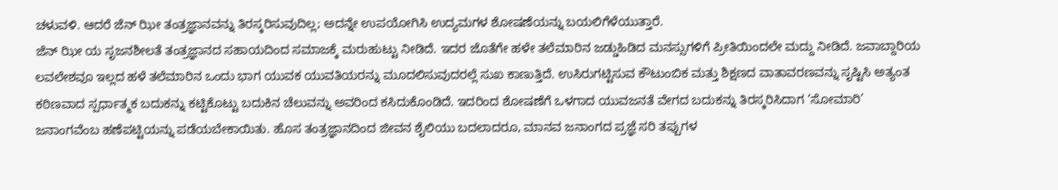ಚಳುವಳಿ. ಆದರೆ ಜೆನ್ ಝೀ ತಂತ್ರಜ್ಞಾನವನ್ನು ತಿರಸ್ಕರಿಸುವುದಿಲ್ಲ; ಅದನ್ನೇ ಉಪಯೋಗಿಸಿ ಉದ್ಯಮಗಳ ಶೋಷಣೆಯನ್ನು ಬಯಲಿಗೆಳೆಯುತ್ತಾರೆ.
ಜೆನ್ ಝೀ ಯ ಸೃಜನಶೀಲತೆ ತಂತ್ರಜ್ಞಾನದ ಸಹಾಯದಿಂದ ಸಮಾಜಕ್ಕೆ ಮರುಹುಟ್ಟು ನೀಡಿದೆ. ಇದರ ಜೊತೆಗೇ ಹಳೇ ತಲೆಮಾರಿನ ಜಡ್ಡುಹಿಡಿದ ಮನಸ್ಸುಗಳಿಗೆ ಪ್ರೀತಿಯಿಂದಲೇ ಮದ್ದು ನೀಡಿದೆ. ಜವಾಬ್ದಾರಿಯ ಲವಲೇಶವೂ ಇಲ್ಲದ ಹಳೆ ತಲೆಮಾರಿನ ಒಂದು ಭಾಗ ಯುವಕ ಯುವತಿಯರನ್ನು ಮೂದಲಿಸುವುದರಲ್ಲೆ ಸುಖ ಕಾಣುತ್ತಿದೆ. ಉಸಿರುಗಟ್ಟಿಸುವ ಕೌಟುಂಬಿಕ ಮತ್ತು ಶಿಕ್ಷಣದ ವಾತಾವರಣವನ್ನು ಸೃಷ್ಟಿಸಿ ಅತ್ಯಂತ ಕಠಿಣವಾದ ಸ್ಪರ್ಧಾತ್ಮಕ ಬದುಕನ್ನು ಕಟ್ಟಿಕೊಟ್ಟು ಬದುಕಿನ ಚೆಲುವನ್ನು ಅವರಿಂದ ಕಸಿದುಕೊಂಡಿದೆ. ಇದರಿಂದ ಶೋಷಣೆಗೆ ಒಳಗಾದ ಯುವಜನತೆ ವೇಗದ ಬದುಕನ್ನು ತಿರಸ್ಕರಿಸಿದಾಗ ‘ಸೋಮಾರಿ’ ಜನಾಂಗವೆಂಬ ಹಣೆಪಟ್ಟಿಯನ್ನು ಪಡೆಯಬೇಕಾಯಿತು. ಹೊಸ ತಂತ್ರಜ್ಞಾನದಿಂದ ಜೀವನ ಶೈಲಿಯು ಬದಲಾದರೂ, ಮಾನವ ಜನಾಂಗದ ಪ್ರಜ್ಞೆ ಸರಿ ತಪ್ಪುಗಳ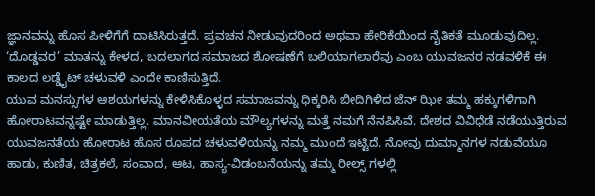ಜ್ಞಾನವನ್ನು ಹೊಸ ಪೀಳಿಗೆಗೆ ದಾಟಿಸಿರುತ್ತದೆ. ಪ್ರವಚನ ನೀಡುವುದರಿಂದ ಅಥವಾ ಹೇರಿಕೆಯಿಂದ ನೈತಿಕತೆ ಮೂಡುವುದಿಲ್ಲ. ‘ದೊಡ್ಡವರ’ ಮಾತನ್ನು ಕೇಳದ, ಬದಲಾಗದ ಸಮಾಜದ ಶೋಷಣೆಗೆ ಬಲಿಯಾಗಲಾರೆವು ಎಂಬ ಯುವಜನರ ನಡವಳಿಕೆ ಈ ಕಾಲದ ಲಡ್ಡೈಟ್ ಚಳುವಳಿ ಎಂದೇ ಕಾಣಿಸುತ್ತಿದೆ.
ಯುವ ಮನಸ್ಸುಗಳ ಆಶಯಗಳನ್ನು ಕೇಳಿಸಿಕೊಳ್ಳದ ಸಮಾಜವನ್ನು ಧಿಕ್ಕರಿಸಿ ಬೀದಿಗಿಳಿದ ಜೆನ್ ಝೀ ತಮ್ಮ ಹಕ್ಕುಗಳಿಗಾಗಿ ಹೋರಾಟವನ್ನಷ್ಟೇ ಮಾಡುತ್ತಿಲ್ಲ. ಮಾನವೀಯತೆಯ ಮೌಲ್ಯಗಳನ್ನು ಮತ್ತೆ ನಮಗೆ ನೆನಪಿಸಿವೆ. ದೇಶದ ವಿವಿಧೆಡೆ ನಡೆಯುತ್ತಿರುವ ಯುವಜನತೆಯ ಹೋರಾಟ ಹೊಸ ರೂಪದ ಚಳುವಳಿಯನ್ನು ನಮ್ಮ ಮುಂದೆ ಇಟ್ಟಿದೆ. ನೋವು ದುಮ್ಮಾನಗಳ ನಡುವೆಯೂ ಹಾಡು, ಕುಣಿತ, ಚಿತ್ರಕಲೆ, ಸಂವಾದ, ಆಟ, ಹಾಸ್ಯ-ವಿಡಂಬನೆಯನ್ನು ತಮ್ಮ ರೀಲ್ಸ್ ಗಳಲ್ಲಿ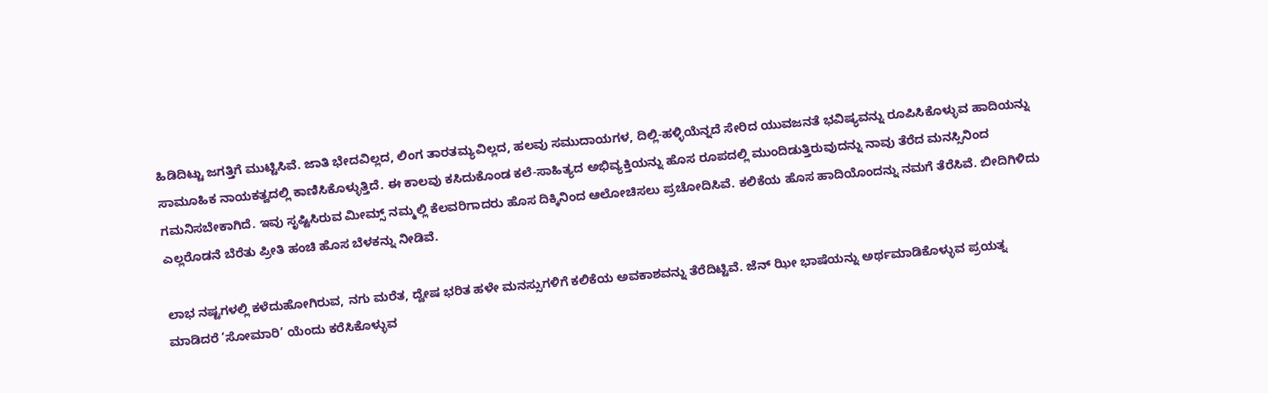ಹಿಡಿದಿಟ್ಟು ಜಗತ್ತಿಗೆ ಮುಟ್ಟಿಸಿವೆ. ಜಾತಿ ಭೇದವಿಲ್ಲದ, ಲಿಂಗ ತಾರತಮ್ಯವಿಲ್ಲದ, ಹಲವು ಸಮುದಾಯಗಳ, ದಿಲ್ಲಿ-ಹಳ್ಳಿಯೆನ್ನದೆ ಸೇರಿದ ಯುವಜನತೆ ಭವಿಷ್ಯವನ್ನು ರೂಪಿಸಿಕೊಳ್ಳುವ ಹಾದಿಯನ್ನು ಸಾಮೂಹಿಕ ನಾಯಕತ್ವದಲ್ಲಿ ಕಾಣಿಸಿಕೊಳ್ಳುತ್ತಿದೆ. ಈ ಕಾಲವು ಕಸಿದುಕೊಂಡ ಕಲೆ-ಸಾಹಿತ್ಯದ ಅಭಿವ್ಯಕ್ತಿಯನ್ನು ಹೊಸ ರೂಪದಲ್ಲಿ ಮುಂದಿಡುತ್ತಿರುವುದನ್ನು ನಾವು ತೆರೆದ ಮನಸ್ಸಿನಿಂದ ಗಮನಿಸಬೇಕಾಗಿದೆ. ಇವು ಸೃಷ್ಟಿಸಿರುವ ಮೀಮ್ಸ್ ನಮ್ಮಲ್ಲಿ ಕೆಲವರಿಗಾದರು ಹೊಸ ದಿಕ್ಕಿನಿಂದ ಆಲೋಚಿಸಲು ಪ್ರಚೋದಿಸಿವೆ. ಕಲಿಕೆಯ ಹೊಸ ಹಾದಿಯೊಂದನ್ನು ನಮಗೆ ತೆರೆಸಿವೆ. ಬೀದಿಗಿಳಿದು ಎಲ್ಲರೊಡನೆ ಬೆರೆತು ಪ್ರೀತಿ ಹಂಚಿ ಹೊಸ ಬೆಳಕನ್ನು ನೀಡಿವೆ.

ಲಾಭ ನಷ್ಟಗಳಲ್ಲಿ ಕಳೆದುಹೋಗಿರುವ, ನಗು ಮರೆತ, ದ್ವೇಷ ಭರಿತ ಹಳೇ ಮನಸ್ಸುಗಳಿಗೆ ಕಲಿಕೆಯ ಅವಕಾಶವನ್ನು ತೆರೆದಿಟ್ಟಿವೆ. ಜೆನ್ ಝೀ ಭಾಷೆಯನ್ನು ಅರ್ಥಮಾಡಿಕೊಳ್ಳುವ ಪ್ರಯತ್ನ ಮಾಡಿದರೆ ‘ಸೋಮಾರಿ’ ಯೆಂದು ಕರೆಸಿಕೊಳ್ಳುವ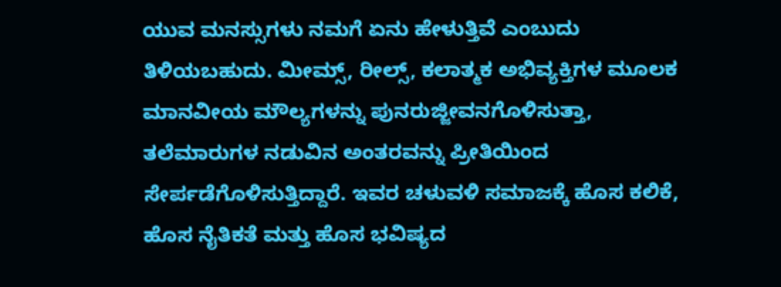ಯುವ ಮನಸ್ಸುಗಳು ನಮಗೆ ಏನು ಹೇಳುತ್ತಿವೆ ಎಂಬುದು ತಿಳಿಯಬಹುದು. ಮೀಮ್ಸ್, ರೀಲ್ಸ್, ಕಲಾತ್ಮಕ ಅಭಿವ್ಯಕ್ತಿಗಳ ಮೂಲಕ ಮಾನವೀಯ ಮೌಲ್ಯಗಳನ್ನು ಪುನರುಜ್ಜೀವನಗೊಳಿಸುತ್ತಾ, ತಲೆಮಾರುಗಳ ನಡುವಿನ ಅಂತರವನ್ನು ಪ್ರೀತಿಯಿಂದ ಸೇರ್ಪಡೆಗೊಳಿಸುತ್ತಿದ್ದಾರೆ. ಇವರ ಚಳುವಳಿ ಸಮಾಜಕ್ಕೆ ಹೊಸ ಕಲಿಕೆ, ಹೊಸ ನೈತಿಕತೆ ಮತ್ತು ಹೊಸ ಭವಿಷ್ಯದ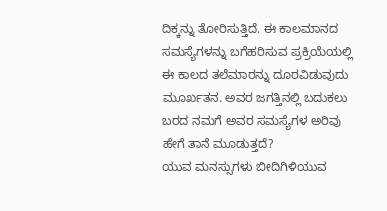ದಿಕ್ಕನ್ನು ತೋರಿಸುತ್ತಿದೆ. ಈ ಕಾಲಮಾನದ ಸಮಸ್ಯೆಗಳನ್ನು ಬಗೆಹರಿಸುವ ಪ್ರಕ್ರಿಯೆಯಲ್ಲಿ ಈ ಕಾಲದ ತಲೆಮಾರನ್ನು ದೂರವಿಡುವುದು ಮೂರ್ಖತನ. ಅವರ ಜಗತ್ತಿನಲ್ಲಿ ಬದುಕಲು ಬರದ ನಮಗೆ ಅವರ ಸಮಸ್ಯೆಗಳ ಅರಿವು ಹೇಗೆ ತಾನೆ ಮೂಡುತ್ತದೆ?
ಯುವ ಮನಸ್ಸುಗಳು ಬೀದಿಗಿಳಿಯುವ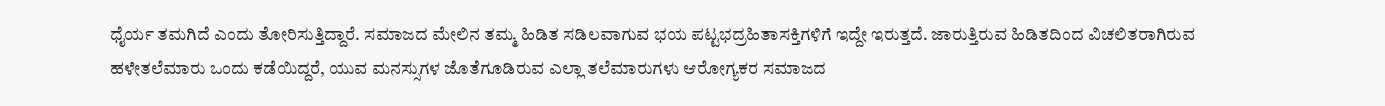ಧೈರ್ಯ ತಮಗಿದೆ ಎಂದು ತೋರಿಸುತ್ತಿದ್ದಾರೆ. ಸಮಾಜದ ಮೇಲಿನ ತಮ್ಮ ಹಿಡಿತ ಸಡಿಲವಾಗುವ ಭಯ ಪಟ್ಟಭದ್ರಹಿತಾಸಕ್ತಿಗಳಿಗೆ ಇದ್ದೇ ಇರುತ್ತದೆ. ಜಾರುತ್ತಿರುವ ಹಿಡಿತದಿಂದ ವಿಚಲಿತರಾಗಿರುವ ಹಳೇತಲೆಮಾರು ಒಂದು ಕಡೆಯಿದ್ದರೆ, ಯುವ ಮನಸ್ಸುಗಳ ಜೊತೆಗೂಡಿರುವ ಎಲ್ಲಾ ತಲೆಮಾರುಗಳು ಆರೋಗ್ಯಕರ ಸಮಾಜದ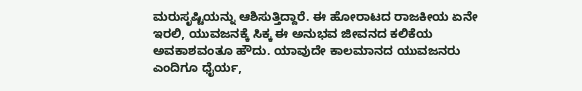ಮರುಸೃಷ್ಟಿಯನ್ನು ಆಶಿಸುತ್ತಿದ್ದಾರೆ. ಈ ಹೋರಾಟದ ರಾಜಕೀಯ ಏನೇ ಇರಲಿ, ಯುವಜನಕ್ಕೆ ಸಿಕ್ಕ ಈ ಅನುಭವ ಜೀವನದ ಕಲಿಕೆಯ ಅವಕಾಶವಂತೂ ಹೌದು. ಯಾವುದೇ ಕಾಲಮಾನದ ಯುವಜನರು ಎಂದಿಗೂ ಧೈರ್ಯ,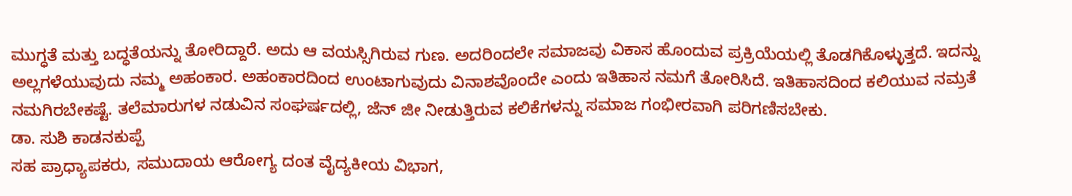ಮುಗ್ಧತೆ ಮತ್ತು ಬದ್ಧತೆಯನ್ನು ತೋರಿದ್ದಾರೆ. ಅದು ಆ ವಯಸ್ಸಿಗಿರುವ ಗುಣ. ಅದರಿಂದಲೇ ಸಮಾಜವು ವಿಕಾಸ ಹೊಂದುವ ಪ್ರಕ್ರಿಯೆಯಲ್ಲಿ ತೊಡಗಿಕೊಳ್ಳುತ್ತದೆ. ಇದನ್ನು ಅಲ್ಲಗಳೆಯುವುದು ನಮ್ಮ ಅಹಂಕಾರ. ಅಹಂಕಾರದಿಂದ ಉಂಟಾಗುವುದು ವಿನಾಶವೊಂದೇ ಎಂದು ಇತಿಹಾಸ ನಮಗೆ ತೋರಿಸಿದೆ. ಇತಿಹಾಸದಿಂದ ಕಲಿಯುವ ನಮ್ರತೆ ನಮಗಿರಬೇಕಷ್ಟೆ. ತಲೆಮಾರುಗಳ ನಡುವಿನ ಸಂಘರ್ಷದಲ್ಲಿ, ಜೆನ್ ಜೀ ನೀಡುತ್ತಿರುವ ಕಲಿಕೆಗಳನ್ನು ಸಮಾಜ ಗಂಭೀರವಾಗಿ ಪರಿಗಣಿಸಬೇಕು.
ಡಾ. ಸುಶಿ ಕಾಡನಕುಪ್ಪೆ
ಸಹ ಪ್ರಾಧ್ಯಾಪಕರು, ಸಮುದಾಯ ಆರೋಗ್ಯ ದಂತ ವೈದ್ಯಕೀಯ ವಿಭಾಗ,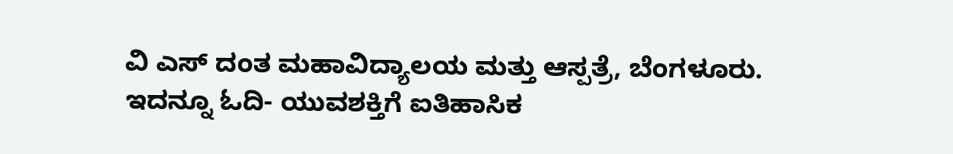ವಿ ಎಸ್ ದಂತ ಮಹಾವಿದ್ಯಾಲಯ ಮತ್ತು ಆಸ್ಪತ್ರೆ, ಬೆಂಗಳೂರು.
ಇದನ್ನೂ ಓದಿ- ಯುವಶಕ್ತಿಗೆ ಐತಿಹಾಸಿಕ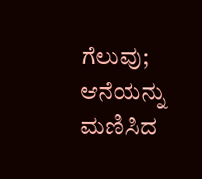ಗೆಲುವು; ಆನೆಯನ್ನು ಮಣಿಸಿದ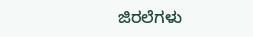ಜಿರಲೆಗಳು